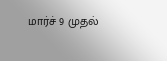மார்ச் 9 முதல்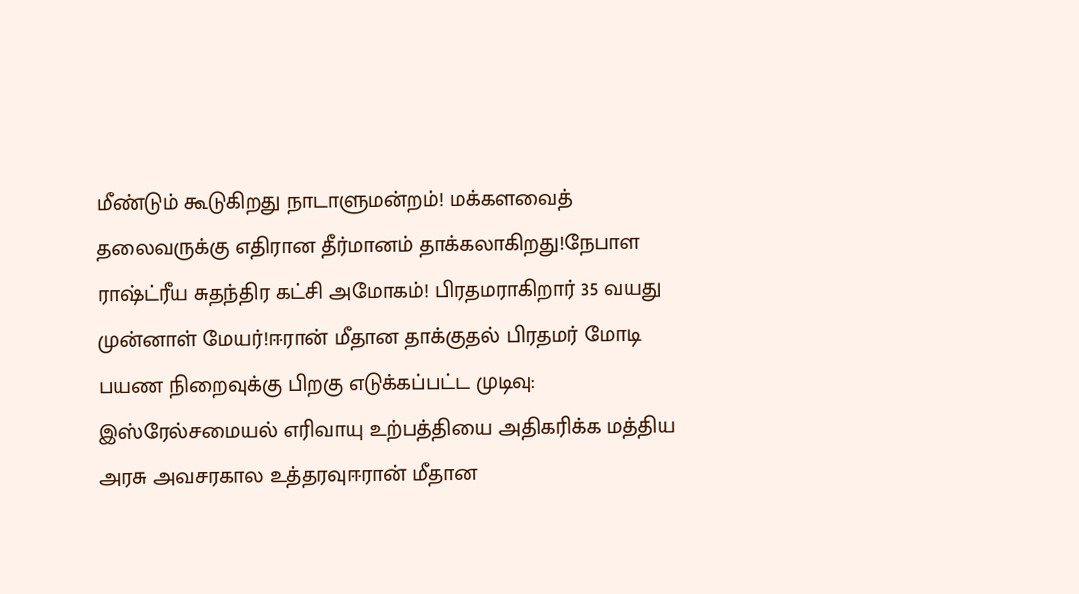மீண்டும் கூடுகிறது நாடாளுமன்றம்! மக்களவைத் தலைவருக்கு எதிரான தீர்மானம் தாக்கலாகிறது!நேபாள ராஷ்ட்ரீய சுதந்திர கட்சி அமோகம்! பிரதமராகிறார் 35 வயது முன்னாள் மேயர்!ஈரான் மீதான தாக்குதல் பிரதமர் மோடி பயண நிறைவுக்கு பிறகு எடுக்கப்பட்ட முடிவு: இஸ்ரேல்சமையல் எரிவாயு உற்பத்தியை அதிகரிக்க மத்திய அரசு அவசரகால உத்தரவுஈரான் மீதான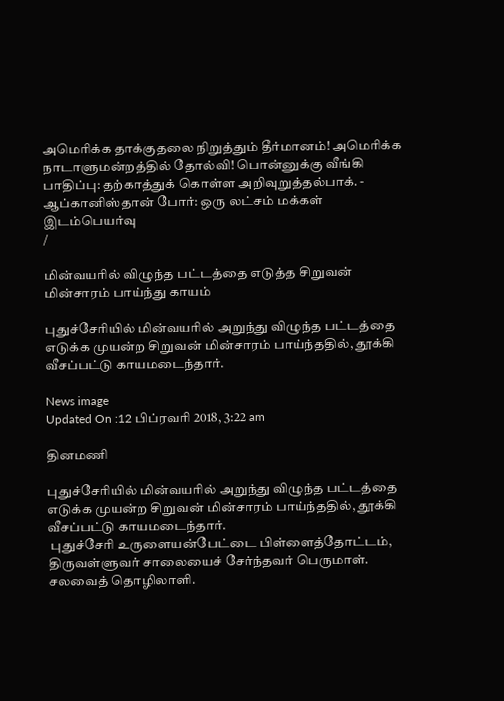அமெரிக்க தாக்குதலை நிறுத்தும் தீர்மானம்! அமெரிக்க நாடாளுமன்றத்தில் தோல்வி! பொன்னுக்கு வீங்கி பாதிப்பு: தற்காத்துக் கொள்ள அறிவுறுத்தல்பாக். - ஆப்கானிஸ்தான் போர்: ஒரு லட்சம் மக்கள் இடம்பெயர்வு
/

மின்வயரில் விழுந்த பட்டத்தை எடுத்த சிறுவன் மின்சாரம் பாய்ந்து காயம்

புதுச்சேரியில் மின்வயரில் அறுந்து விழுந்த பட்டத்தை எடுக்க முயன்ற சிறுவன் மின்சாரம் பாய்ந்ததில், தூக்கி வீசப்பட்டு காயமடைந்தார்.

News image
Updated On :12 பிப்ரவரி 2018, 3:22 am

தினமணி

புதுச்சேரியில் மின்வயரில் அறுந்து விழுந்த பட்டத்தை எடுக்க முயன்ற சிறுவன் மின்சாரம் பாய்ந்ததில், தூக்கி வீசப்பட்டு காயமடைந்தார்.
 புதுச்சேரி உருளையன்பேட்டை பிள்ளைத்தோட்டம், திருவள்ளுவர் சாலையைச் சேர்ந்தவர் பெருமாள். சலவைத் தொழிலாளி.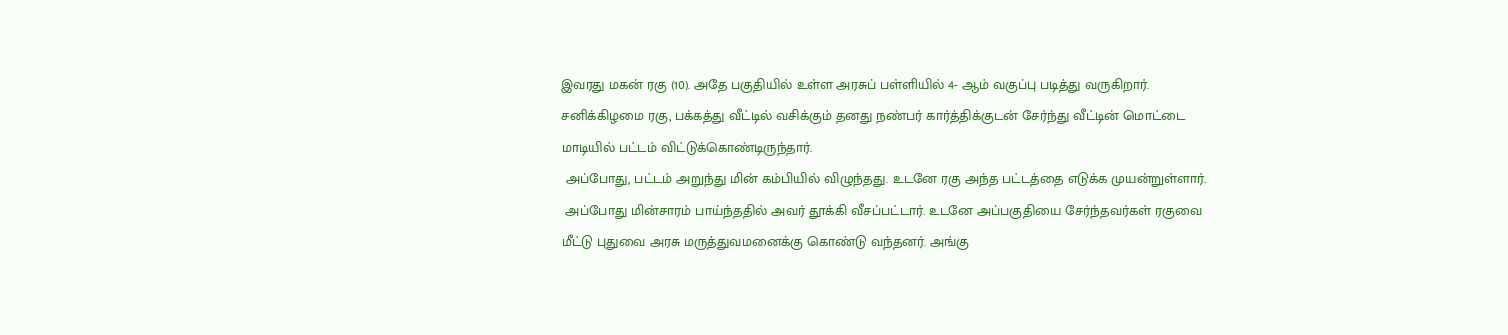இவரது மகன் ரகு (10). அதே பகுதியில் உள்ள அரசுப் பள்ளியில் 4- ஆம் வகுப்பு படித்து வருகிறார். சனிக்கிழமை ரகு, பக்கத்து வீட்டில் வசிக்கும் தனது நண்பர் கார்த்திக்குடன் சேர்ந்து வீட்டின் மொட்டை மாடியில் பட்டம் விட்டுக்கொண்டிருந்தார்.
 அப்போது, பட்டம் அறுந்து மின் கம்பியில் விழுந்தது. உடனே ரகு அந்த பட்டத்தை எடுக்க முயன்றுள்ளார்.
 அப்போது மின்சாரம் பாய்ந்ததில் அவர் தூக்கி வீசப்பட்டார். உடனே அப்பகுதியை சேர்ந்தவர்கள் ரகுவை மீட்டு புதுவை அரசு மருத்துவமனைக்கு கொண்டு வந்தனர். அங்கு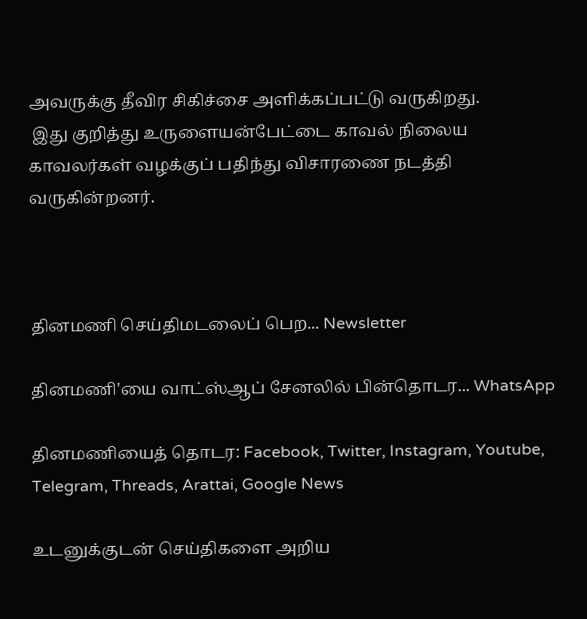அவருக்கு தீவிர சிகிச்சை அளிக்கப்பட்டு வருகிறது.
 இது குறித்து உருளையன்பேட்டை காவல் நிலைய காவலர்கள் வழக்குப் பதிந்து விசாரணை நடத்தி வருகின்றனர்.



தினமணி செய்திமடலைப் பெற... Newsletter

தினமணி'யை வாட்ஸ்ஆப் சேனலில் பின்தொடர... WhatsApp

தினமணியைத் தொடர: Facebook, Twitter, Instagram, Youtube, Telegram, Threads, Arattai, Google News

உடனுக்குடன் செய்திகளை அறிய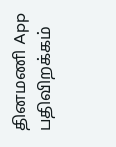தினமணி App பதிவிறக்கம்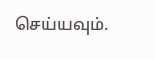செய்யவும்.